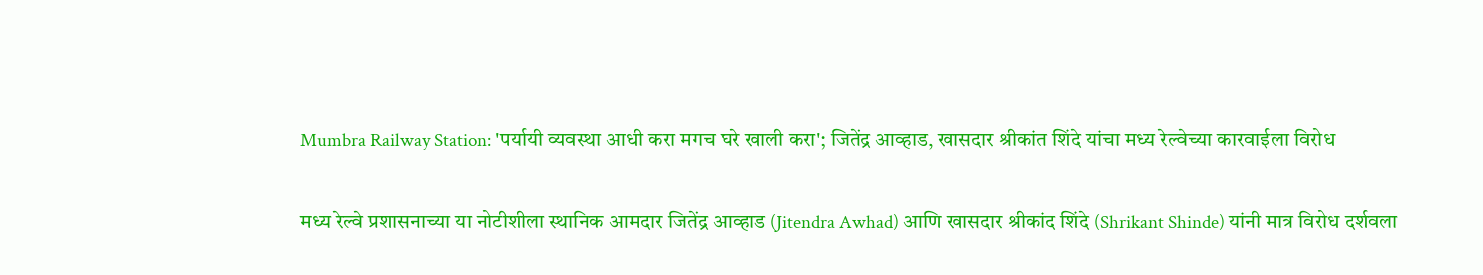Mumbra Railway Station: 'पर्यायी व्यवस्था आधी करा मगच घरे खाली करा'; जितेंद्र आव्हाड, खासदार श्रीकांत शिंदे यांचा मध्य रेल्वेच्या कारवाईला विरोध

मध्य रेल्वे प्रशासनाच्या या नोटीशीला स्थानिक आमदार जितेंद्र आव्हाड (Jitendra Awhad) आणि खासदार श्रीकांद शिंदे (Shrikant Shinde) यांनी मात्र विरोध दर्शवला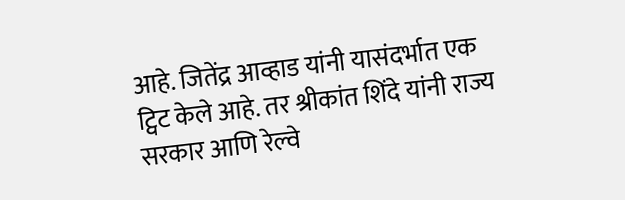आहे. जितेंद्र आव्हाड यांनी यासंदर्भात एक ट्विट केले आहे. तर श्रीकांत शिंदे यांनी राज्य सरकार आणि रेल्वे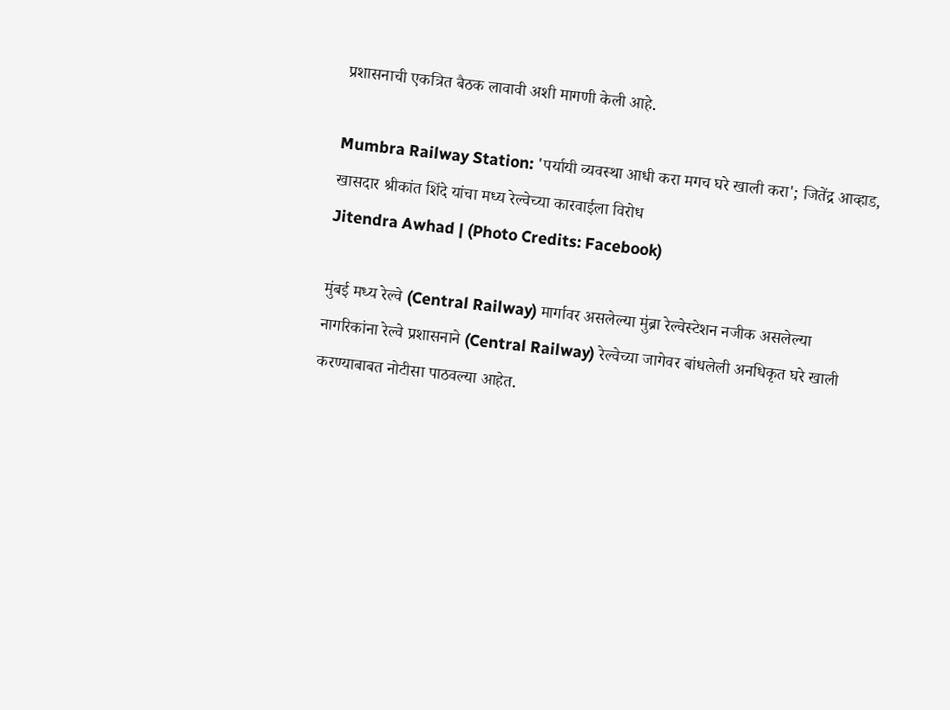प्रशासनाची एकत्रित बैठक लावावी अशी मागणी केली आहे.

Mumbra Railway Station: 'पर्यायी व्यवस्था आधी करा मगच घरे खाली करा'; जितेंद्र आव्हाड, खासदार श्रीकांत शिंदे यांचा मध्य रेल्वेच्या कारवाईला विरोध
Jitendra Awhad | (Photo Credits: Facebook)

मुंबई मध्य रेल्वे (Central Railway) मार्गावर असलेल्या मुंब्रा रेल्वेस्टेशन नजीक असलेल्या नागरिकांना रेल्वे प्रशासनाने (Central Railway) रेल्वेच्या जागेवर बांधलेली अनधिकृत घरे खाली करण्याबाबत नोटीसा पाठवल्या आहेत.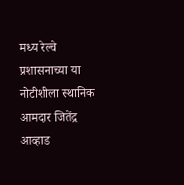मध्य रेल्वे प्रशासनाच्या या नोटीशीला स्थानिक आमदार जितेंद्र आव्हाड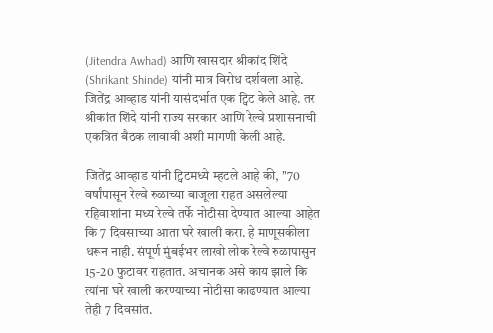(Jitendra Awhad) आणि खासदार श्रीकांद शिंदे (Shrikant Shinde) यांनी मात्र विरोध दर्शवला आहे. जितेंद्र आव्हाड यांनी यासंदर्भात एक ट्विट केले आहे. तर श्रीकांत शिंदे यांनी राज्य सरकार आणि रेल्वे प्रशासनाची एकत्रित बैठक लावावी अशी मागणी केली आहे.

जितेंद्र आव्हाड यांनी ट्विटमध्ये म्हटले आहे की, ''70 वर्षांपासून रेल्वे रुळाच्या बाजूला राहत असलेल्या रहिवाशांना मध्य रेल्वे तर्फे नोटीसा देण्यात आल्या आहेत कि 7 दिवसाच्या आता घरे खाली करा. हे माणूसकीला धरून नाही. संपूर्ण मुंबईभर लाखो लोक रेल्वे रुळापासुन 15-20 फुटावर राहतात. अचानक असे काय झाले कि त्यांना घरे खाली करण्याच्या नोटीसा काढण्यात आल्या तेही 7 दिवसांत.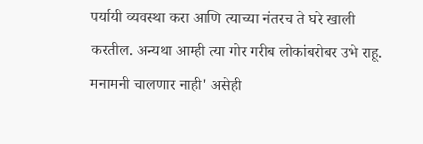पर्यायी व्यवस्था करा आणि त्याच्या नंतरच ते घरे खाली करतील. अन्यथा आम्ही त्या गोर गरीब लोकांबरोबर उभे राहू. मनामनी चालणार नाही' असेही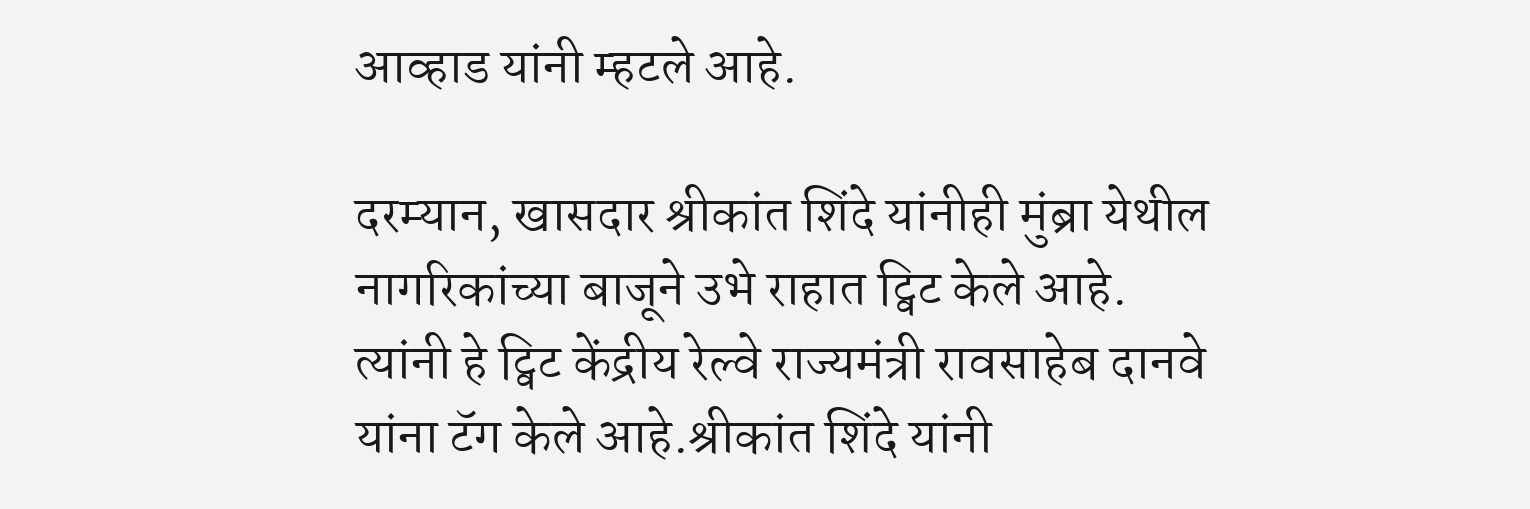आव्हाड यांनी म्हटले आहे.

दरम्यान, खासदार श्रीकांत शिंदे यांनीही मुंब्रा येथील नागरिकांच्या बाजूने उभे राहात ट्विट केले आहे. त्यांनी हे ट्विट केंद्रीय रेल्वे राज्यमंत्री रावसाहेब दानवे यांना टॅग केले आहे.श्रीकांत शिंदे यांनी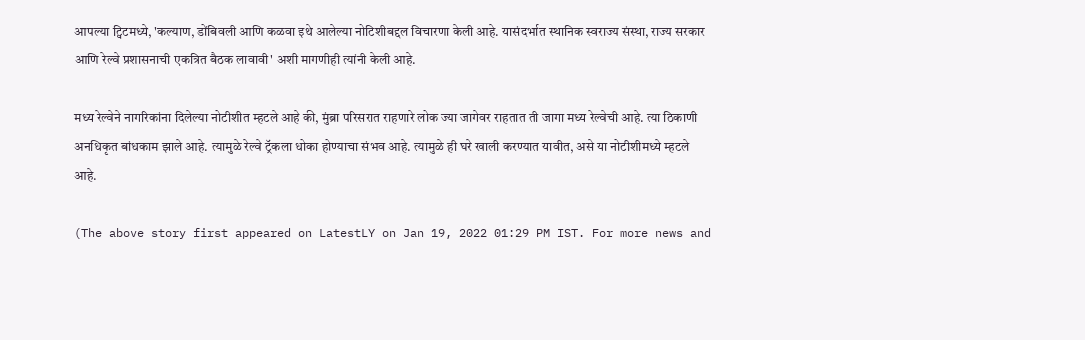आपल्या ट्विटमध्ये, 'कल्याण, डोंबिवली आणि कळवा इथे आलेल्या नोटिशीबद्दल विचारणा केली आहे. यासंदर्भात स्थानिक स्वराज्य संस्था, राज्य सरकार आणि रेल्वे प्रशासनाची एकत्रित बैठक लावावी' अशी मागणीही त्यांनी केली आहे.

मध्य रेल्वेने नागरिकांना दिलेल्या नोटीशीत म्हटले आहे की, मुंब्रा परिसरात राहणारे लोक ज्या जागेवर राहतात ती जागा मध्य रेल्वेची आहे. त्या ठिकाणी अनधिकृत बांधकाम झाले आहे. त्यामुळे रेल्वे ट्रॅकला धोका होण्याचा संभव आहे. त्यामुळे ही घरे खाली करण्यात यावीत, असे या नोटीशीमध्ये म्हटले आहे.

(The above story first appeared on LatestLY on Jan 19, 2022 01:29 PM IST. For more news and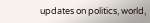updates on politics, world,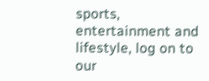sports, entertainment and lifestyle, log on to our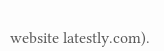website latestly.com).